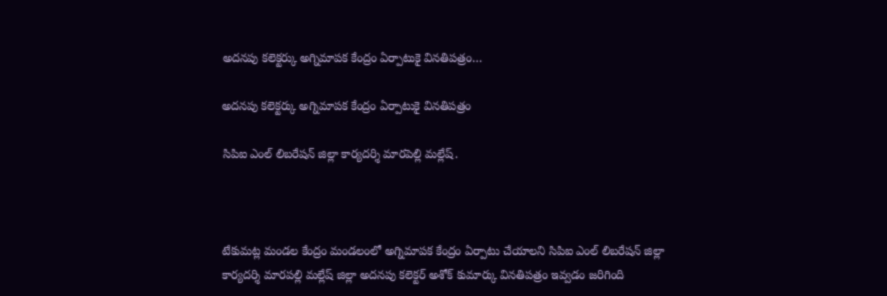అదనపు కలెక్టర్కు అగ్నిమాపక కేంద్రం ఏర్పాటుకై వినతిపత్రం…

అదనపు కలెక్టర్కు అగ్నిమాపక కేంద్రం ఏర్పాటుకై వినతిపత్రం

సిపిఐ ఎంల్ లిబరేషన్ జిల్లా కార్యదర్శి మారపెల్లి మల్లేష్.



టేకుమట్ల మండల కేంద్రం మండలంలో అగ్నిమాపక కేంద్రం ఏర్పాటు చేయాలని సిపిఐ ఎంల్ లిబరేషన్ జిల్లా కార్యదర్శి మారపల్లి మల్లేష్ జిల్లా అదనపు కలెక్టర్ అశోక్ కుమార్కు వినతిపత్రం ఇవ్వడం జరిగింది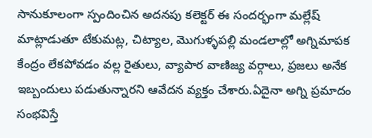సానుకూలంగా స్పందించిన అదనపు కలెక్టర్ ఈ సందర్భంగా మల్లేష్ మాట్లాడుతూ టేకుమట్ల, చిట్యాల, మొగుళ్ళపల్లి మండలాల్లో అగ్నిమాపక కేంద్రం లేకపోవడం వల్ల రైతులు, వ్యాపార వాణిజ్య వర్గాలు, ప్రజలు అనేక ఇబ్బందులు పడుతున్నారని ఆవేదన వ్యక్తం చేశారు.ఏదైనా అగ్ని ప్రమాదం సంభవిస్తే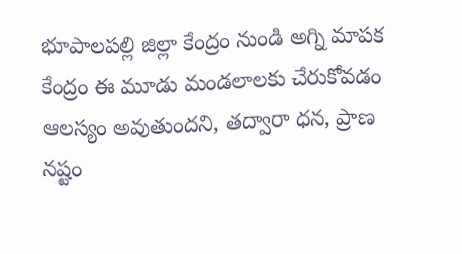భూపాలపల్లి జిల్లా కేంద్రం నుండి అగ్ని మాపక కేంద్రం ఈ మూడు మండలాలకు చేరుకోవడం ఆలస్యం అవుతుందని, తద్వారా ధన, ప్రాణ నష్టం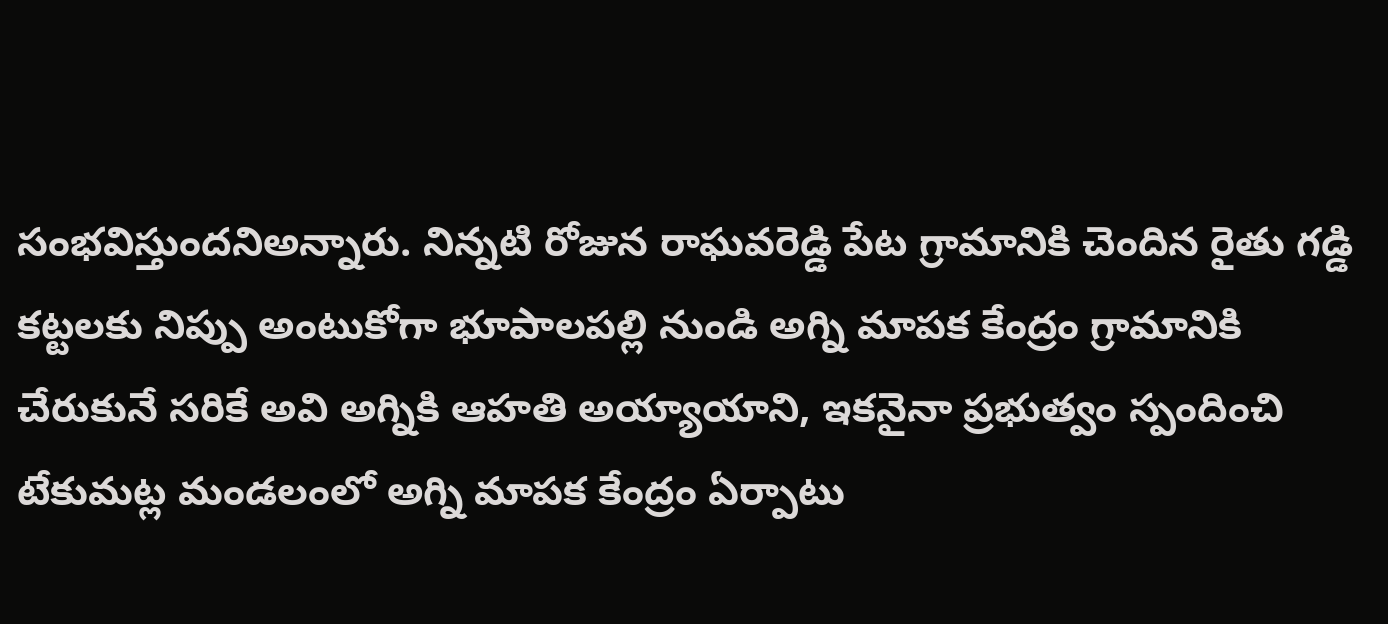సంభవిస్తుందనిఅన్నారు. నిన్నటి రోజున రాఘవరెడ్డి పేట గ్రామానికి చెందిన రైతు గడ్డి కట్టలకు నిప్పు అంటుకోగా భూపాలపల్లి నుండి అగ్ని మాపక కేంద్రం గ్రామానికి చేరుకునే సరికే అవి అగ్నికి ఆహతి అయ్యాయాని, ఇకనైనా ప్రభుత్వం స్పందించి టేకుమట్ల మండలంలో అగ్ని మాపక కేంద్రం ఏర్పాటు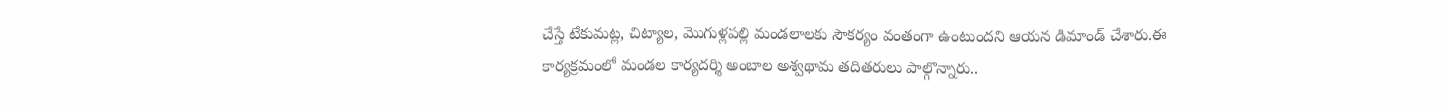చేస్తే టేకుమట్ల, చిట్యాల, మొగుళ్లపల్లి మండలాలకు సౌకర్యం వంతంగా ఉంటుందని ఆయన డిమాండ్ చేశారు.ఈ కార్యక్రమంలో మండల కార్యదర్శి అంబాల అశ్వథామ తదితరులు పాల్గొన్నారు..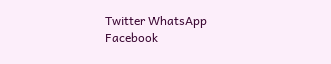Twitter WhatsApp Facebook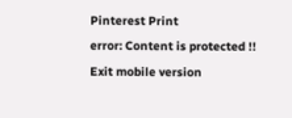Pinterest Print
error: Content is protected !!
Exit mobile version